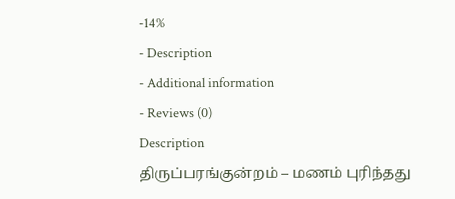-14%
- Description
- Additional information
- Reviews (0)
Description
திருப்பரங்குன்றம் – மணம் புரிந்தது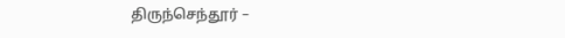திருந்செந்தூர் –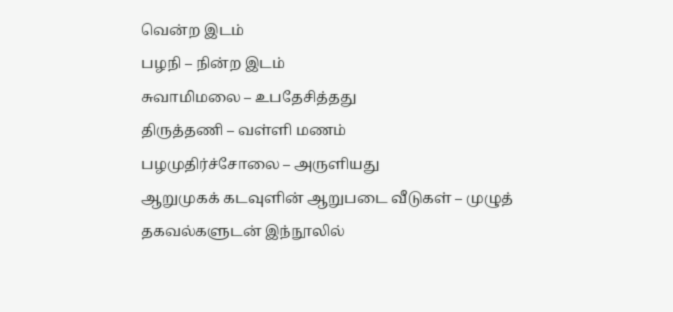வென்ற இடம்
பழநி – நின்ற இடம்
சுவாமிமலை – உபதேசித்தது
திருத்தணி – வள்ளி மணம்
பழமுதிர்ச்சோலை – அருளியது
ஆறுமுகக் கடவுளின் ஆறுபடை வீடுகள் – முழுத் தகவல்களுடன் இந்நூலில்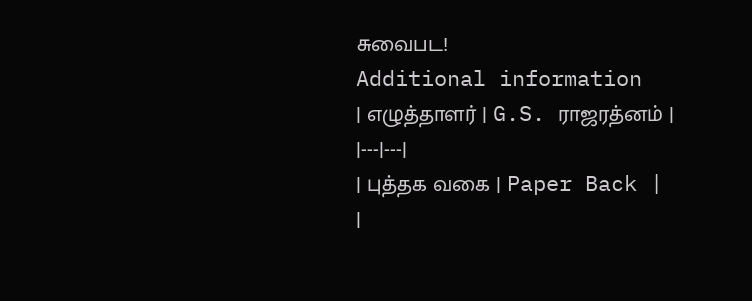சுவைபட!
Additional information
| எழுத்தாளர் | G.S. ராஜரத்னம் |
|---|---|
| புத்தக வகை | Paper Back |
|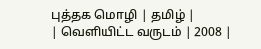புத்தக மொழி | தமிழ் |
| வெளியிட்ட வருடம் | 2008 |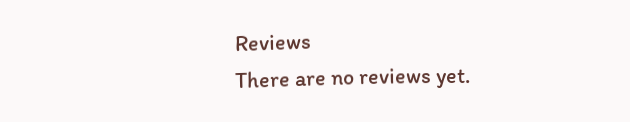Reviews
There are no reviews yet.